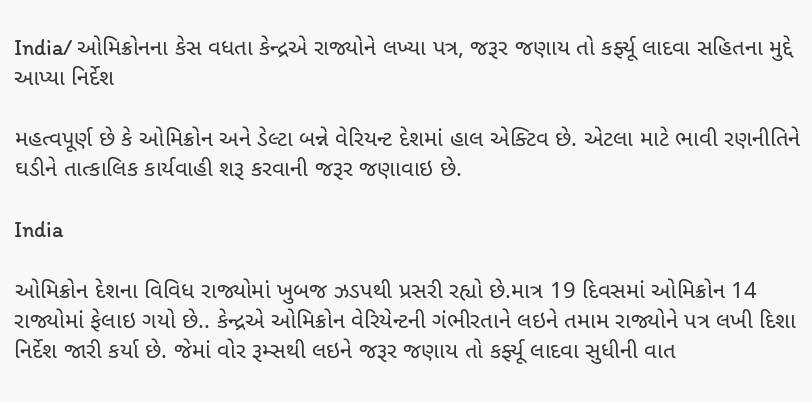India/ ઓમિક્રોનના કેસ વધતા કેન્દ્રએ રાજ્યોને લખ્યા પત્ર, જરૂર જણાય તો કર્ફ્યૂ લાદવા સહિતના મુદ્દે આપ્યા નિર્દેશ

મહત્વપૂર્ણ છે કે ઓમિક્રોન અને ડેલ્ટા બન્ને વેરિયન્ટ દેશમાં હાલ એક્ટિવ છે. એટલા માટે ભાવી રણનીતિને ઘડીને તાત્કાલિક કાર્યવાહી શરૂ કરવાની જરૂર જણાવાઇ છે.

India

ઓમિક્રોન દેશના વિવિધ રાજ્યોમાં ખુબજ ઝડપથી પ્રસરી રહ્યો છે.માત્ર 19 દિવસમાં ઓમિક્રોન 14 રાજ્યોમાં ફેલાઇ ગયો છે.. કેન્દ્રએ ઓમિક્રોન વેરિયેન્ટની ગંભીરતાને લઇને તમામ રાજ્યોને પત્ર લખી દિશા નિર્દેશ જારી કર્યા છે. જેમાં વોર રૂમ્સથી લઇને જરૂર જણાય તો કર્ફ્યૂ લાદવા સુધીની વાત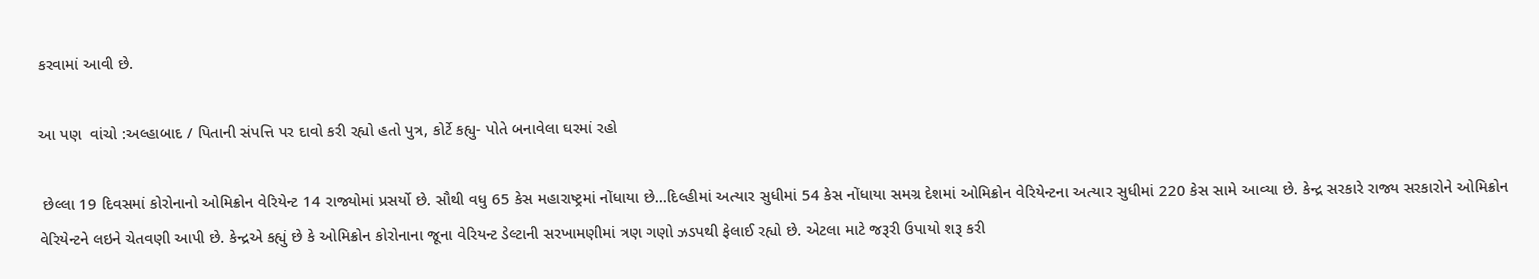કરવામાં આવી છે.

આ પણ  વાંચો :અલ્હાબાદ / પિતાની સંપત્તિ પર દાવો કરી રહ્યો હતો પુત્ર, કોર્ટે કહ્યુ- પોતે બનાવેલા ઘરમાં રહો

 છેલ્લા 19 દિવસમાં કોરોનાનો ઓમિક્રોન વેરિયેન્ટ 14 રાજ્યોમાં પ્રસર્યો છે. સૌથી વધુ 65 કેસ મહારાષ્ટ્રમાં નોંધાયા છે…દિલ્હીમાં અત્યાર સુધીમાં 54 કેસ નોંધાયા સમગ્ર દેશમાં ઓમિક્રોન વેરિયેન્ટના અત્યાર સુધીમાં 220 કેસ સામે આવ્યા છે. કેન્દ્ર સરકારે રાજ્ય સરકારોને ઓમિક્રોન વેરિયેન્ટને લઇને ચેતવણી આપી છે. કેન્દ્રએ કહ્યું છે કે ઓમિક્રોન કોરોનાના જૂના વેરિયન્ટ ડેલ્ટાની સરખામણીમાં ત્રણ ગણો ઝડપથી ફેલાઈ રહ્યો છે. એટલા માટે જરૂરી ઉપાયો શરૂ કરી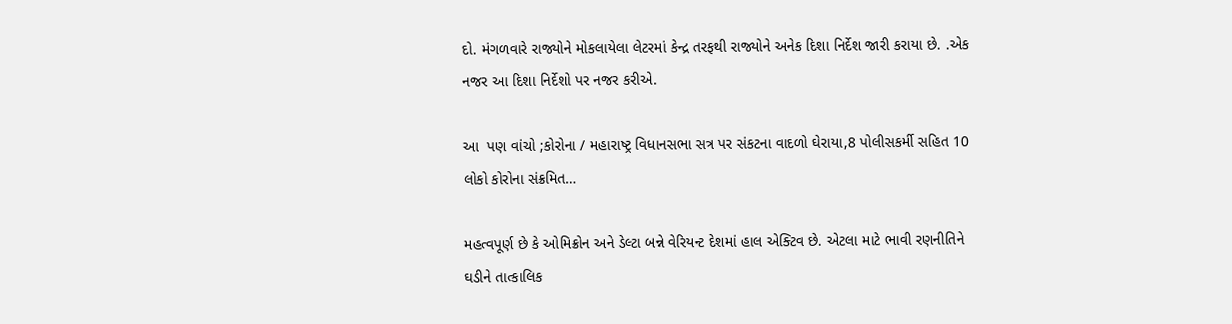દો. મંગળવારે રાજ્યોને મોકલાયેલા લેટરમાં કેન્દ્ર તરફથી રાજ્યોને અનેક દિશા નિર્દેશ જારી કરાયા છે. .એક નજર આ દિશા નિર્દેશો પર નજર કરીએ.

આ  પણ વાંચો ;કોરોના / મહારાષ્ટ્ર વિધાનસભા સત્ર પર સંકટના વાદળો ઘેરાયા,8 પોલીસકર્મી સહિત 10 લોકો કોરોના સંક્રમિત…

મહત્વપૂર્ણ છે કે ઓમિક્રોન અને ડેલ્ટા બન્ને વેરિયન્ટ દેશમાં હાલ એક્ટિવ છે. એટલા માટે ભાવી રણનીતિને ઘડીને તાત્કાલિક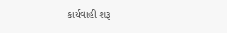કાર્યવાહી શરૂ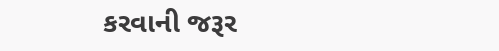કરવાની જરૂર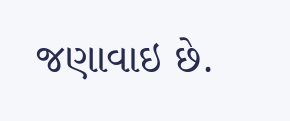જણાવાઇ છે.